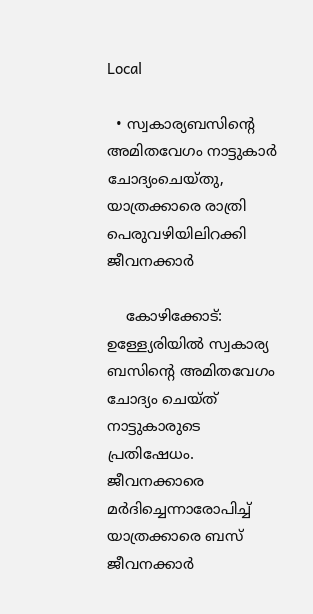Local

  • സ്വകാര്യബസിന്റെ അമിതവേഗം നാട്ടുകാര്‍ ചോദ്യംചെയ്തു, യാത്രക്കാരെ രാത്രി പെരുവഴിയിലിറക്കി ജീവനക്കാര്‍

    കോഴിക്കോട്: ഉള്ള്യേരിയില്‍ സ്വകാര്യ ബസിന്റെ അമിതവേഗം ചോദ്യം ചെയ്ത് നാട്ടുകാരുടെ പ്രതിഷേധം. ജീവനക്കാരെ മര്‍ദിച്ചെന്നാരോപിച്ച് യാത്രക്കാരെ ബസ് ജീവനക്കാര്‍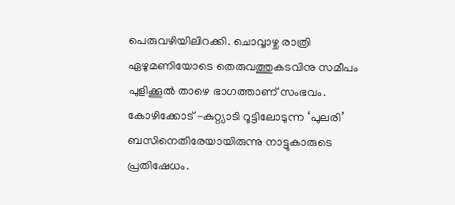പെരുവഴിയിലിറക്കി. ചൊവ്വാഴ്ച രാത്രി ഏഴുമണിയോടെ തെരുവത്തുകടവിനു സമീപം പുളിക്കൂല്‍ താഴെ ഭാഗത്താണ് സംഭവം. കോഴിക്കോട് -കുറ്റ്യാടി റൂട്ടിലോടുന്ന ‘പുലരി’ ബസിനെതിരേയായിരുന്നു നാട്ടുകാരുടെ പ്രതിഷേധം.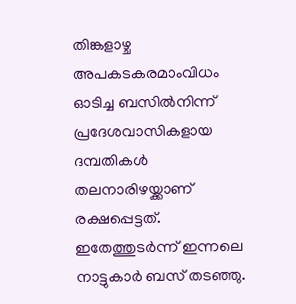തിങ്കളാഴ്ച അപകടകരമാംവിധം ഓടിച്ച ബസില്‍നിന്ന് പ്രദേശവാസികളായ ദമ്പതികള്‍ തലനാരിഴയ്ക്കാണ് രക്ഷപ്പെട്ടത്. ഇതേത്തുടര്‍ന്ന് ഇന്നലെ നാട്ടുകാര്‍ ബസ് തടഞ്ഞു.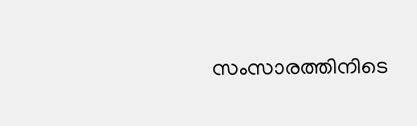സംസാരത്തിനിടെ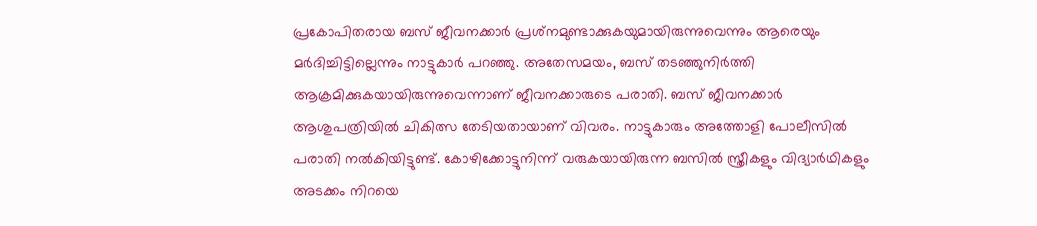പ്രകോപിതരായ ബസ് ജീവനക്കാര്‍ പ്രശ്‌നമുണ്ടാക്കുകയുമായിരുന്നുവെന്നും ആരെയും മര്‍ദിച്ചിട്ടില്ലെന്നും നാട്ടുകാര്‍ പറഞ്ഞു. അതേസമയം, ബസ് തടഞ്ഞുനിര്‍ത്തി ആക്രമിക്കുകയായിരുന്നുവെന്നാണ് ജീവനക്കാരുടെ പരാതി. ബസ് ജീവനക്കാര്‍ ആശുപത്രിയില്‍ ചികിത്സ തേടിയതായാണ് വിവരം. നാട്ടുകാരും അത്തോളി പോലീസില്‍ പരാതി നല്‍കിയിട്ടുണ്ട്. കോഴിക്കോട്ടുനിന്ന് വരുകയായിരുന്ന ബസില്‍ സ്ത്രീകളും വിദ്യാര്‍ഥികളും അടക്കം നിറയെ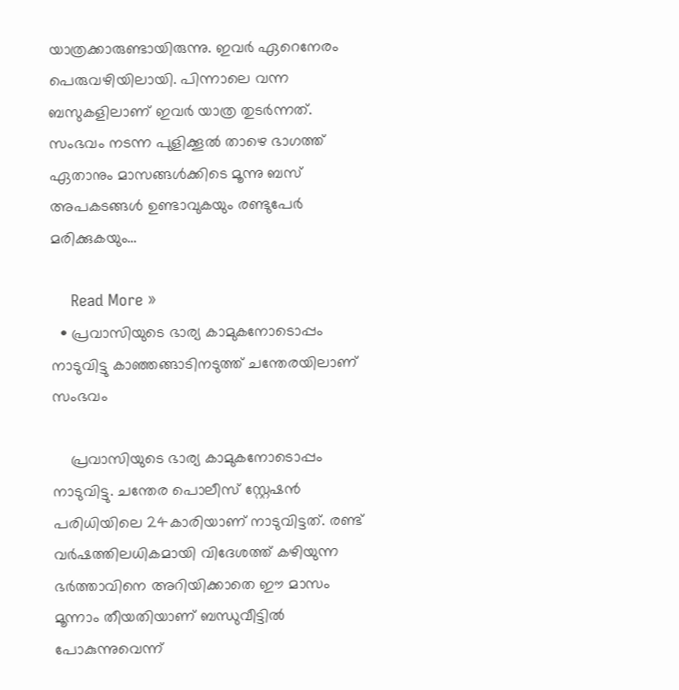യാത്രക്കാരുണ്ടായിരുന്നു. ഇവര്‍ ഏറെനേരം പെരുവഴിയിലായി. പിന്നാലെ വന്ന ബസുകളിലാണ് ഇവര്‍ യാത്ര തുടര്‍ന്നത്. സംഭവം നടന്ന പുളിക്കൂല്‍ താഴെ ഭാഗത്ത് ഏതാനും മാസങ്ങള്‍ക്കിടെ മൂന്നു ബസ് അപകടങ്ങള്‍ ഉണ്ടാവുകയും രണ്ടുപേര്‍ മരിക്കുകയും…

    Read More »
  • പ്രവാസിയുടെ ഭാര്യ കാമുകനോടൊപ്പം നാടുവിട്ടു കാഞ്ഞങ്ങാടിനടുത്ത് ചന്തേരയിലാണ് സംഭവം

    പ്രവാസിയുടെ ഭാര്യ കാമുകനോടൊപ്പം നാടുവിട്ടു. ചന്തേര പൊലീസ് സ്റ്റേഷന്‍ പരിധിയിലെ 24കാരിയാണ് നാടുവിട്ടത്. രണ്ട് വര്‍ഷത്തിലധികമായി വിദേശത്ത് കഴിയുന്ന ഭര്‍ത്താവിനെ അറിയിക്കാതെ ഈ മാസം മൂന്നാം തീയതിയാണ് ബന്ധുവീട്ടില്‍ പോകുന്നുവെന്ന്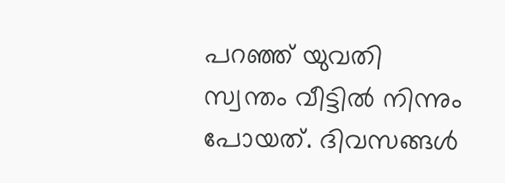പറഞ്ഞ് യുവതി സ്വന്തം വീട്ടില്‍ നിന്നും പോയത്. ദിവസങ്ങള്‍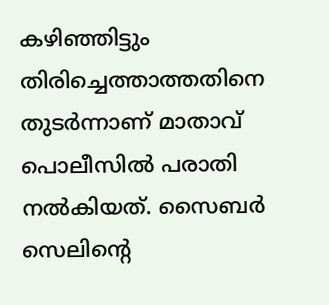കഴിഞ്ഞിട്ടും തിരിച്ചെത്താത്തതിനെ തുടര്‍ന്നാണ് മാതാവ് പൊലീസില്‍ പരാതി നല്‍കിയത്. സൈബര്‍ സെലിന്റെ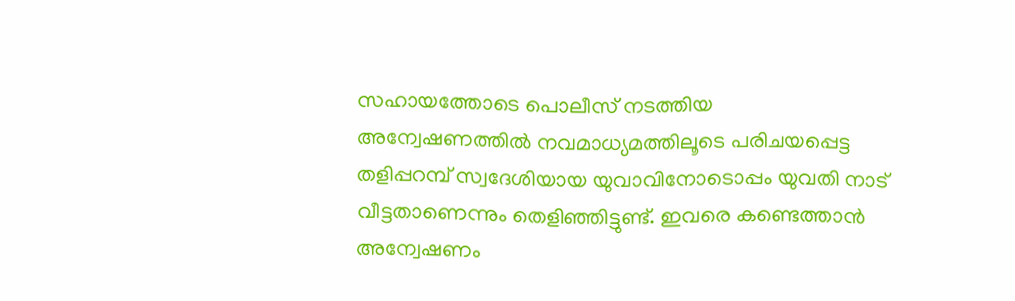സഹായത്തോടെ പൊലീസ് നടത്തിയ അന്വേഷണത്തില്‍ നവമാധ്യമത്തിലൂടെ പരിചയപ്പെട്ട തളിപ്പറമ്പ് സ്വദേശിയായ യുവാവിനോടൊപ്പം യുവതി നാട് വീട്ടതാണെന്നും തെളിഞ്ഞിട്ടുണ്ട്. ഇവരെ കണ്ടെത്താന്‍ അന്വേഷണം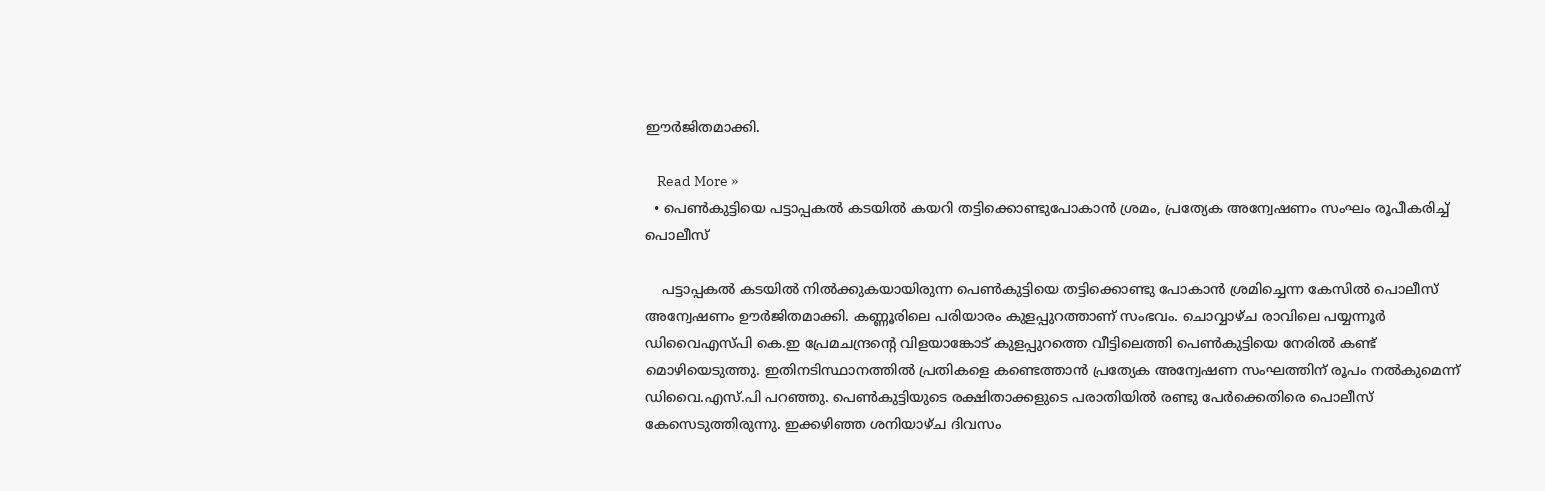ഈര്‍ജിതമാക്കി.

    Read More »
  • പെണ്‍കുട്ടിയെ പട്ടാപ്പകല്‍ കടയില്‍ കയറി തട്ടിക്കൊണ്ടുപോകാന്‍ ശ്രമം, പ്രത്യേക അന്വേഷണം സംഘം രൂപീകരിച്ച് പൊലീസ്

    പട്ടാപ്പകല്‍ കടയില്‍ നില്‍ക്കുകയായിരുന്ന പെണ്‍കുട്ടിയെ തട്ടിക്കൊണ്ടു പോകാന്‍ ശ്രമിച്ചെന്ന കേസില്‍ പൊലീസ് അന്വേഷണം ഊര്‍ജിതമാക്കി. കണ്ണൂരിലെ പരിയാരം കുളപ്പുറത്താണ് സംഭവം. ചൊവ്വാഴ്ച രാവിലെ പയ്യന്നൂര്‍ ഡിവൈഎസ്പി കെ.ഇ പ്രേമചന്ദ്രന്റെ വിളയാങ്കോട് കുളപ്പുറത്തെ വീട്ടിലെത്തി പെണ്‍കുട്ടിയെ നേരില്‍ കണ്ട് മൊഴിയെടുത്തു. ഇതിനടിസ്ഥാനത്തില്‍ പ്രതികളെ കണ്ടെത്താന്‍ പ്രത്യേക അന്വേഷണ സംഘത്തിന് രൂപം നല്‍കുമെന്ന് ഡിവൈ.എസ്.പി പറഞ്ഞു. പെണ്‍കുട്ടിയുടെ രക്ഷിതാക്കളുടെ പരാതിയില്‍ രണ്ടു പേര്‍ക്കെതിരെ പൊലീസ് കേസെടുത്തിരുന്നു. ഇക്കഴിഞ്ഞ ശനിയാഴ്ച ദിവസം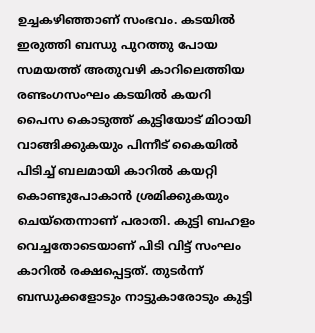ഉച്ചകഴിഞ്ഞാണ് സംഭവം. കടയില്‍ ഇരുത്തി ബന്ധു പുറത്തു പോയ സമയത്ത് അതുവഴി കാറിലെത്തിയ രണ്ടംഗസംഘം കടയില്‍ കയറി പൈസ കൊടുത്ത് കുട്ടിയോട് മിഠായി വാങ്ങിക്കുകയും പിന്നീട് കൈയില്‍ പിടിച്ച് ബലമായി കാറില്‍ കയറ്റി കൊണ്ടുപോകാൻ ശ്രമിക്കുകയും ചെയ്തെന്നാണ് പരാതി. കുട്ടി ബഹളം വെച്ചതോടെയാണ് പിടി വിട്ട് സംഘം കാറില്‍ രക്ഷപ്പെട്ടത്. തുടര്‍ന്ന് ബന്ധുക്കളോടും നാട്ടുകാരോടും കുട്ടി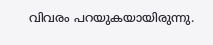വിവരം പറയുകയായിരുന്നു.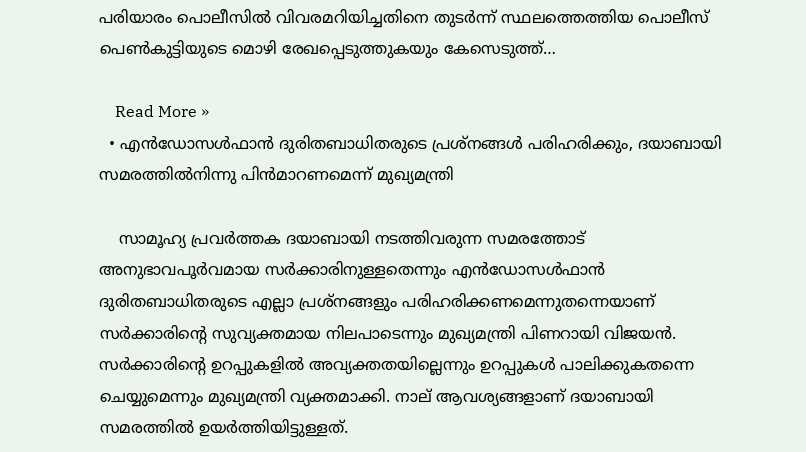പരിയാരം പൊലീസില്‍ വിവരമറിയിച്ചതിനെ തുടര്‍ന്ന് സ്ഥലത്തെത്തിയ പൊലീസ് പെണ്‍കുട്ടിയുടെ മൊഴി രേഖപ്പെടുത്തുകയും കേസെടുത്ത്…

    Read More »
  • എന്‍ഡോസള്‍ഫാന്‍ ദുരിതബാധിതരുടെ പ്രശ്‌നങ്ങള്‍ പരിഹരിക്കും, ദയാബായി സമരത്തില്‍നിന്നു പിന്‍മാറണമെന്ന് മുഖ്യമന്ത്രി

    സാമൂഹ്യ പ്രവര്‍ത്തക ദയാബായി നടത്തിവരുന്ന സമരത്തോട് അനുഭാവപൂര്‍വമായ സര്‍ക്കാരിനുള്ളതെന്നും എന്‍ഡോസള്‍ഫാന്‍ ദുരിതബാധിതരുടെ എല്ലാ പ്രശ്‌നങ്ങളും പരിഹരിക്കണമെന്നുതന്നെയാണ് സര്‍ക്കാരിന്റെ സുവ്യക്തമായ നിലപാടെന്നും മുഖ്യമന്ത്രി പിണറായി വിജയന്‍. സര്‍ക്കാരിന്റെ ഉറപ്പുകളില്‍ അവ്യക്തതയില്ലെന്നും ഉറപ്പുകള്‍ പാലിക്കുകതന്നെ ചെയ്യുമെന്നും മുഖ്യമന്ത്രി വ്യക്തമാക്കി. നാല് ആവശ്യങ്ങളാണ് ദയാബായി സമരത്തില്‍ ഉയര്‍ത്തിയിട്ടുള്ളത്.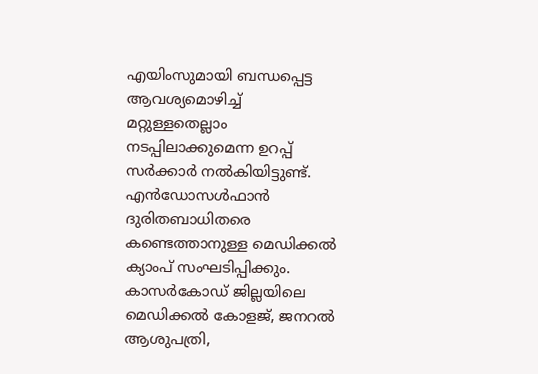എയിംസുമായി ബന്ധപ്പെട്ട ആവശ്യമൊഴിച്ച്‌ മറ്റുള്ളതെല്ലാം നടപ്പിലാക്കുമെന്ന ഉറപ്പ് സര്‍ക്കാര്‍ നല്‍കിയിട്ടുണ്ട്. എന്‍ഡോസള്‍ഫാന്‍ ദുരിതബാധിതരെ കണ്ടെത്താനുള്ള മെഡിക്കല്‍ ക്യാംപ് സംഘടിപ്പിക്കും. കാസര്‍കോഡ് ജില്ലയിലെ മെഡിക്കല്‍ കോളജ്, ജനറല്‍ ആശുപത്രി,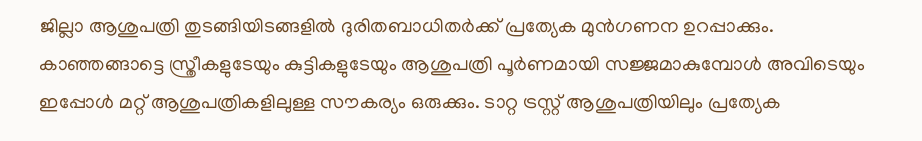ജില്ലാ ആശുപത്രി തുടങ്ങിയിടങ്ങളില്‍ ദുരിതബാധിതര്‍ക്ക് പ്രത്യേക മുന്‍ഗണന ഉറപ്പാക്കും. കാഞ്ഞങ്ങാട്ടെ സ്ത്രീകളുടേയും കുട്ടികളുടേയും ആശുപത്രി പൂര്‍ണമായി സജ്ജമാകുമ്പോള്‍ അവിടെയും ഇപ്പോള്‍ മറ്റ് ആശുപത്രികളിലുള്ള സൗകര്യം ഒരുക്കും. ടാറ്റ ട്രസ്റ്റ് ആശുപത്രിയിലും പ്രത്യേക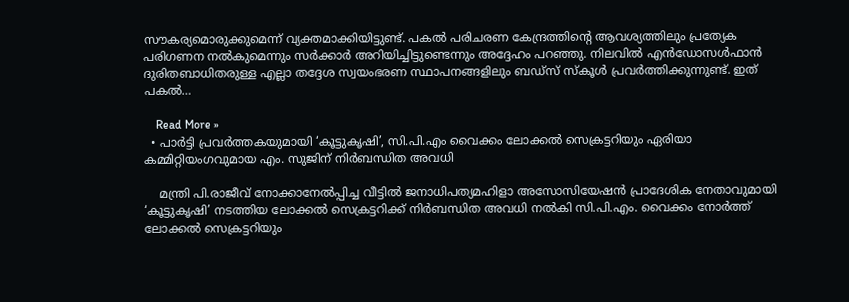സൗകര്യമൊരുക്കുമെന്ന് വ്യക്തമാക്കിയിട്ടുണ്ട്. പകല്‍ പരിചരണ കേന്ദ്രത്തിന്റെ ആവശ്യത്തിലും പ്രത്യേക പരിഗണന നല്‍കുമെന്നും സര്‍ക്കാര്‍ അറിയിച്ചിട്ടുണ്ടെന്നും അദ്ദേഹം പറഞ്ഞു. നിലവില്‍ എന്‍ഡോസള്‍ഫാന്‍ ദുരിതബാധിതരുള്ള എല്ലാ തദ്ദേശ സ്വയംഭരണ സ്ഥാപനങ്ങളിലും ബഡ്‌സ് സ്‌കൂള്‍ പ്രവര്‍ത്തിക്കുന്നുണ്ട്. ഇത് പകല്‍…

    Read More »
  • പാര്‍ട്ടി പ്രവര്‍ത്തകയുമായി ‘കൂട്ടുകൃഷി’, സി.പി.എം വൈക്കം ലോക്കല്‍ സെക്രട്ടറിയും ഏരിയാ കമ്മിറ്റിയംഗവുമായ എം. സുജിന് നിര്‍ബന്ധിത അവധി

    മന്ത്രി പി.രാജീവ് നോക്കാനേല്‍പ്പിച്ച വീട്ടിൽ ജനാധിപത്യമഹിളാ അസോസിയേഷന്‍ പ്രാദേശിക നേതാവുമായി ‘കൂട്ടുകൃഷി’ നടത്തിയ ലോക്കല്‍ സെക്രട്ടറിക്ക് നിര്‍ബന്ധിത അവധി നല്‍കി സി.പി.എം. വൈക്കം നോര്‍ത്ത് ലോക്കല്‍ സെക്രട്ടറിയും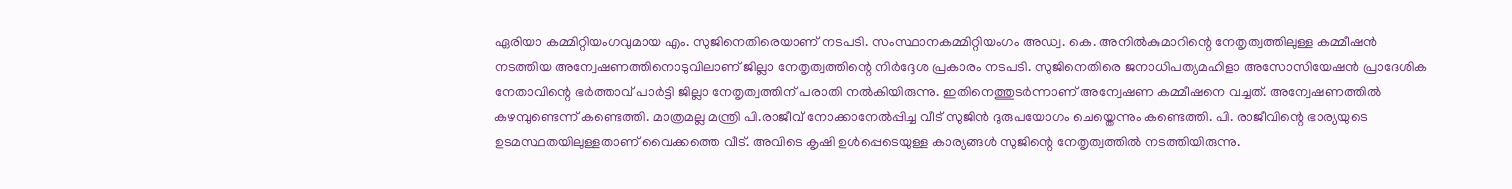ഏരിയാ കമ്മിറ്റിയംഗവുമായ എം. സുജിനെതിരെയാണ് നടപടി. സംസ്ഥാനകമ്മിറ്റിയംഗം അഡ്വ. കെ. അനില്‍കുമാറിന്റെ നേതൃത്വത്തിലുള്ള കമ്മീഷന്‍ നടത്തിയ അന്വേഷണത്തിനൊടുവിലാണ് ജില്ലാ നേതൃത്വത്തിന്റെ നിര്‍ദ്ദേശ പ്രകാരം നടപടി. സുജിനെതിരെ ജനാധിപത്യമഹിളാ അസോസിയേഷന്‍ പ്രാദേശിക നേതാവിന്റെ ഭര്‍ത്താവ് പാര്‍ട്ടി ജില്ലാ നേതൃത്വത്തിന് പരാതി നല്‍കിയിരുന്നു. ഇതിനെത്തുടര്‍ന്നാണ് അന്വേഷണ കമ്മീഷനെ വച്ചത്. അന്വേഷണത്തില്‍ കഴമ്പുണ്ടെന്ന് കണ്ടെത്തി. മാത്രമല്ല മന്ത്രി പി.രാജീവ് നോക്കാനേല്‍പ്പിച്ച വീട് സുജിന്‍ ദുരുപയോഗം ചെയ്തെന്നും കണ്ടെത്തി. പി. രാജീവിന്റെ ഭാര്യയുടെ ഉടമസ്ഥതയിലുള്ളതാണ് വൈക്കത്തെ വീട്. അവിടെ കൃഷി ഉള്‍പ്പെടെയുള്ള കാര്യങ്ങള്‍ സുജിന്റെ നേതൃത്വത്തിൽ നടത്തിയിരുന്നു.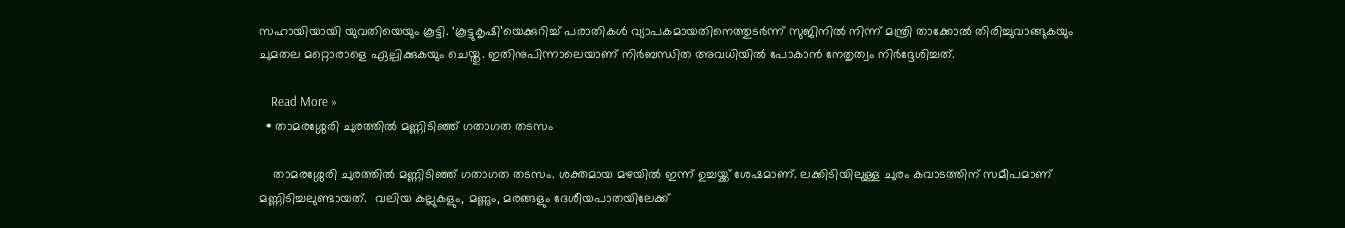സഹായിയായി യുവതിയെയും കൂട്ടി. ‘കൂട്ടുകൃഷി’യെക്കുറിച്ച് പരാതികൾ വ്യാപകമായതിനെത്തുടര്‍ന്ന് സുജിനില്‍ നിന്ന് മന്ത്രി താക്കോല്‍ തിരിച്ചുവാങ്ങുകയും ചുമതല മറ്റൊരാളെ ഏല്പിക്കുകയും ചെയ്തു. ഇതിനുപിന്നാലെയാണ് നിര്‍ബന്ധിത അവധിയില്‍ പോകാന്‍ നേതൃത്വം നിര്‍ദ്ദേശിച്ചത്.

    Read More »
  • താമരശ്ശേരി ചുരത്തിൽ മണ്ണിടിഞ്ഞ് ഗതാഗത തടസം

    താമരശ്ശേരി ചുരത്തിൽ മണ്ണിടിഞ്ഞ് ഗതാഗത തടസം. ശക്തമായ മഴയിൽ ഇന്ന് ഉച്ചയ്ക്ക് ശേഷമാണ്. ലക്കിടിയിലുള്ള ചുരം കവാടത്തിന് സമീപമാണ് മണ്ണിടിച്ചലുണ്ടായത്.  വലിയ കല്ലുകളും, മണ്ണും, മരങ്ങളും ദേശീയപാതയിലേക്ക്‌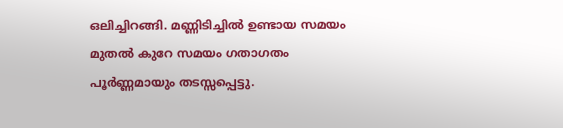ഒലിച്ചിറങ്ങി. മണ്ണിടിച്ചിൽ ഉണ്ടായ സമയം മുതൽ കുറേ സമയം ഗതാഗതം പൂർണ്ണമായും തടസ്സപ്പെട്ടു.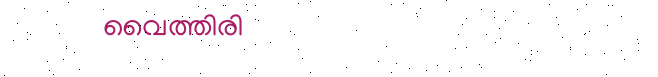വൈത്തിരി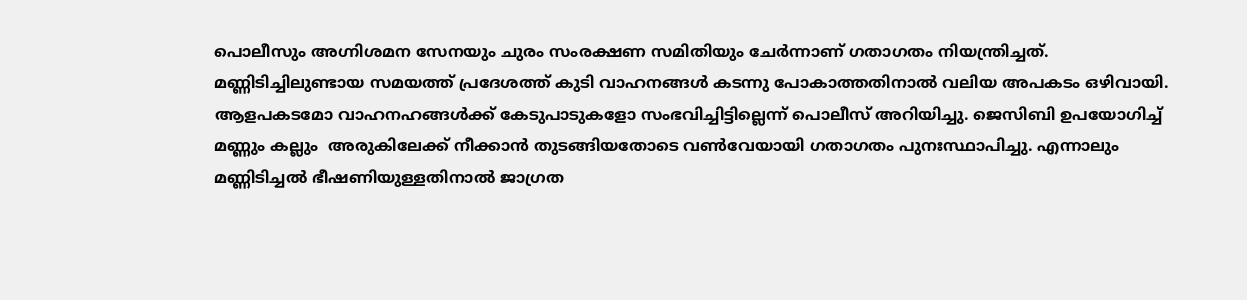പൊലീസും അഗ്നിശമന സേനയും ചുരം സംരക്ഷണ സമിതിയും ചേര്‍ന്നാണ് ഗതാഗതം നിയന്ത്രിച്ചത്. മണ്ണിടിച്ചിലുണ്ടായ സമയത്ത് പ്രദേശത്ത് കുടി വാഹനങ്ങള്‍ കടന്നു പോകാത്തതിനാല്‍ വലിയ അപകടം ഒഴിവായി. ആളപകടമോ വാഹനഹങ്ങള്‍ക്ക് കേടുപാടുകളോ സംഭവിച്ചിട്ടില്ലെന്ന് പൊലീസ് അറിയിച്ചു. ജെസിബി ഉപയോഗിച്ച് മണ്ണും കല്ലും  അരുകിലേക്ക് നീക്കാൻ തുടങ്ങിയതോടെ വൺവേയായി ഗതാഗതം പുനഃസ്ഥാപിച്ചു. എന്നാലും മണ്ണിടിച്ചൽ ഭീഷണിയുള്ളതിനാൽ ജാഗ്രത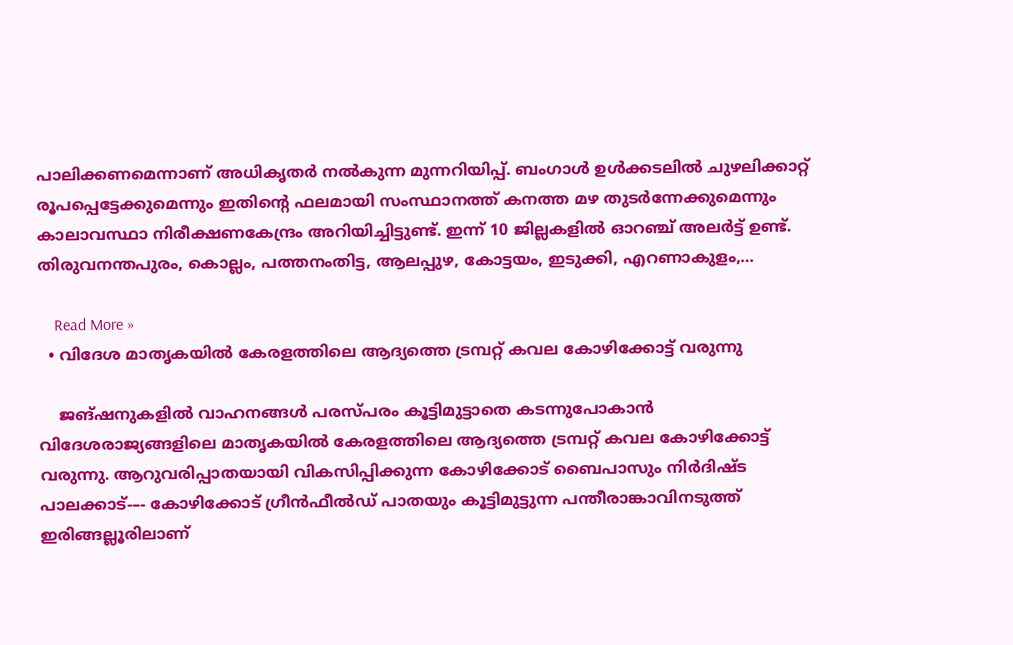പാലിക്കണമെന്നാണ് അധികൃതർ നൽകുന്ന മുന്നറിയിപ്പ്. ബംഗാൾ ഉൾക്കടലിൽ ചുഴലിക്കാറ്റ് രൂപപ്പെട്ടേക്കുമെന്നും ഇതിന്‍റെ ഫലമായി സംസ്ഥാനത്ത് കനത്ത മഴ തുടര്‍ന്നേക്കുമെന്നും കാലാവസ്ഥാ നിരീക്ഷണകേന്ദ്രം അറിയിച്ചിട്ടുണ്ട്. ഇന്ന് 10 ജില്ലകളില്‍ ഓറഞ്ച് അലര്‍ട്ട് ഉണ്ട്. തിരുവനന്തപുരം, കൊല്ലം, പത്തനംതിട്ട, ആലപ്പുഴ, കോട്ടയം, ഇടുക്കി, എറണാകുളം,…

    Read More »
  • വിദേശ മാതൃകയിൽ കേരളത്തിലെ ആദ്യത്തെ ട്രമ്പറ്റ് കവല കോഴിക്കോട്ട് വരുന്നു

    ജങ്ഷനുകളിൽ വാഹനങ്ങൾ പരസ്പരം കൂട്ടിമുട്ടാതെ കടന്നുപോകാൻ വിദേശരാജ്യങ്ങളിലെ മാതൃകയിൽ കേരളത്തിലെ ആദ്യത്തെ ട്രമ്പറ്റ് കവല കോഴിക്കോട്ട് വരുന്നു. ആറുവരിപ്പാതയായി വികസിപ്പിക്കുന്ന കോഴിക്കോട് ബൈപാസും നിർദിഷ്ട പാലക്കാട്-–- കോഴിക്കോട് ഗ്രീൻഫീൽഡ്‌ പാതയും കൂട്ടിമുട്ടുന്ന പന്തീരാങ്കാവിനടുത്ത് ഇരിങ്ങല്ലൂരിലാണ്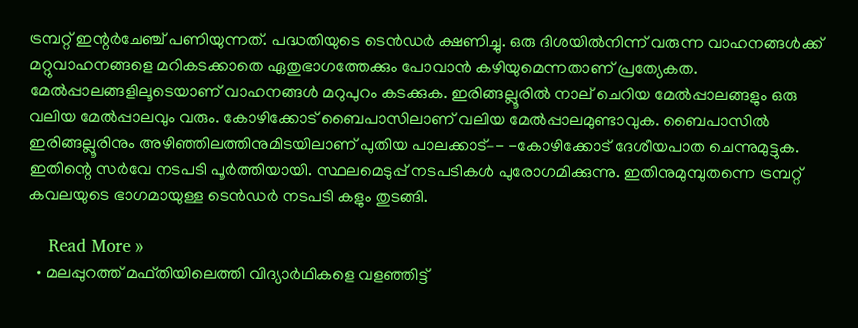ട്രമ്പറ്റ് ഇന്റർചേഞ്ച് പണിയുന്നത്. പദ്ധതിയുടെ ടെൻഡർ ക്ഷണിച്ചു. ഒരു ദിശയിൽനിന്ന്‌ വരുന്ന വാഹനങ്ങൾക്ക് മറ്റുവാഹനങ്ങളെ മറികടക്കാതെ ഏതുഭാഗത്തേക്കും പോവാൻ കഴിയുമെന്നതാണ് പ്രത്യേകത. മേൽപ്പാലങ്ങളിലൂടെയാണ്‌ വാഹനങ്ങൾ മറുപുറം കടക്കുക. ഇരിങ്ങല്ലൂരിൽ നാല്‌ ചെറിയ മേൽപ്പാലങ്ങളും ഒരു വലിയ മേൽപ്പാലവും വരും. കോഴിക്കോട് ബൈപാസിലാണ് വലിയ മേൽപ്പാലമുണ്ടാവുക. ബൈപാസിൽ ഇരിങ്ങല്ലൂരിനും അഴിഞ്ഞിലത്തിനുമിടയിലാണ് പുതിയ പാലക്കാട്–- -കോഴിക്കോട് ദേശീയപാത ചെന്നുമുട്ടുക. ഇതിന്റെ സർവേ നടപടി പൂർത്തിയായി. സ്ഥലമെടുപ്പ്‌ നടപടികൾ പുരോഗമിക്കുന്നു. ഇതിനുമുമ്പുതന്നെ ട്രമ്പറ്റ്‌ കവലയുടെ ഭാഗമായുള്ള ടെൻഡർ നടപടി കളും തുടങ്ങി.

    Read More »
  • മലപ്പുറത്ത് മഫ്തിയിലെത്തി വിദ്യാര്‍ഥികളെ വളഞ്ഞിട്ട്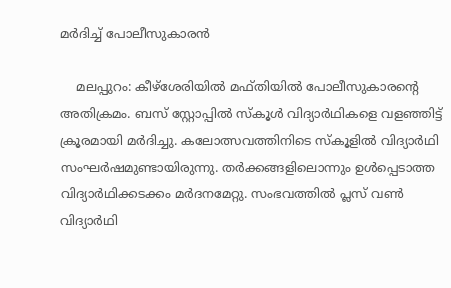മര്‍ദിച്ച് പോലീസുകാരന്‍

    മലപ്പുറം: കീഴ്‌ശേരിയില്‍ മഫ്തിയില്‍ പോലീസുകാരന്റെ അതിക്രമം. ബസ് സ്റ്റോപ്പില്‍ സ്‌കൂള്‍ വിദ്യാര്‍ഥികളെ വളഞ്ഞിട്ട് ക്രൂരമായി മര്‍ദിച്ചു. കലോത്സവത്തിനിടെ സ്‌കൂളില്‍ വിദ്യാര്‍ഥി സംഘര്‍ഷമുണ്ടായിരുന്നു. തര്‍ക്കങ്ങളിലൊന്നും ഉള്‍പ്പെടാത്ത വിദ്യാര്‍ഥിക്കടക്കം മര്‍ദനമേറ്റു. സംഭവത്തില്‍ പ്ലസ് വണ്‍ വിദ്യാര്‍ഥി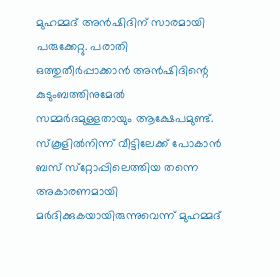മുഹമ്മദ് അന്‍ഷിദിന് സാരമായി പരുക്കേറ്റു. പരാതി ഒത്തുതീര്‍പ്പാക്കാന്‍ അന്‍ഷിദിന്റെ കുടുംബത്തിനുമേല്‍ സമ്മര്‍ദമുള്ളതായും ആക്ഷേപമുണ്ട്. സ്‌കൂളില്‍നിന്ന് വീട്ടിലേക്ക് പോകാന്‍ ബസ് സ്‌റ്റോപ്പിലെത്തിയ തന്നെ അകാരണമായി മര്‍ദിക്കുകയായിരുന്നുവെന്ന് മുഹമ്മദ്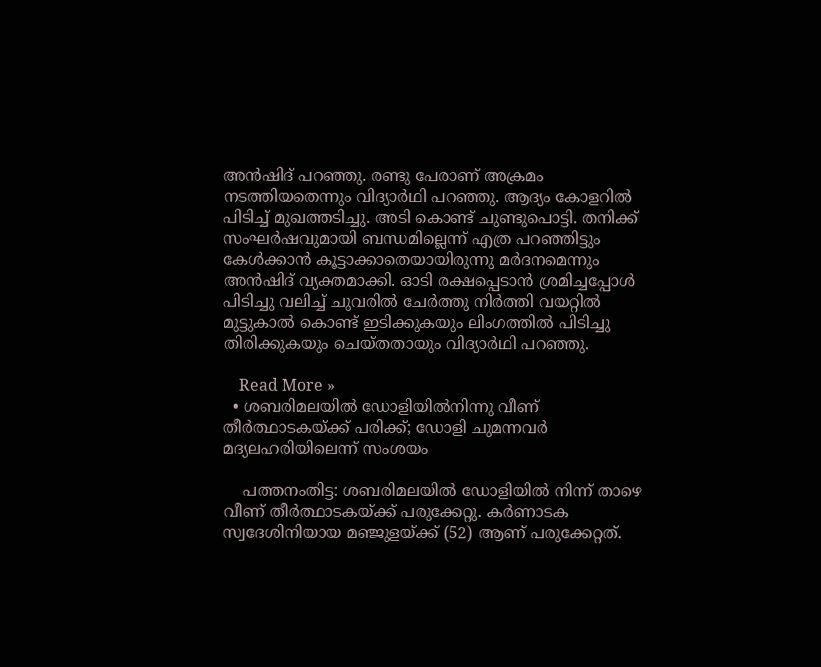അന്‍ഷിദ് പറഞ്ഞു. രണ്ടു പേരാണ് അക്രമം നടത്തിയതെന്നും വിദ്യാര്‍ഥി പറഞ്ഞു. ആദ്യം കോളറില്‍ പിടിച്ച് മുഖത്തടിച്ചു. അടി കൊണ്ട് ചുണ്ടുപൊട്ടി. തനിക്ക് സംഘര്‍ഷവുമായി ബന്ധമില്ലെന്ന് എത്ര പറഞ്ഞിട്ടും കേള്‍ക്കാന്‍ കൂട്ടാക്കാതെയായിരുന്നു മര്‍ദനമെന്നും അന്‍ഷിദ് വ്യക്തമാക്കി. ഓടി രക്ഷപ്പെടാന്‍ ശ്രമിച്ചപ്പോള്‍ പിടിച്ചു വലിച്ച് ചുവരില്‍ ചേര്‍ത്തു നിര്‍ത്തി വയറ്റില്‍ മുട്ടുകാല്‍ കൊണ്ട് ഇടിക്കുകയും ലിംഗത്തില്‍ പിടിച്ചു തിരിക്കുകയും ചെയ്തതായും വിദ്യാര്‍ഥി പറഞ്ഞു.

    Read More »
  • ശബരിമലയില്‍ ഡോളിയില്‍നിന്നു വീണ് തീര്‍ത്ഥാടകയ്ക്ക് പരിക്ക്; ഡോളി ചുമന്നവര്‍ മദ്യലഹരിയിലെന്ന് സംശയം

    പത്തനംതിട്ട: ശബരിമലയില്‍ ഡോളിയില്‍ നിന്ന് താഴെ വീണ് തീര്‍ത്ഥാടകയ്ക്ക് പരുക്കേറ്റു. കര്‍ണാടക സ്വദേശിനിയായ മഞ്ജുളയ്ക്ക് (52) ആണ് പരുക്കേറ്റത്.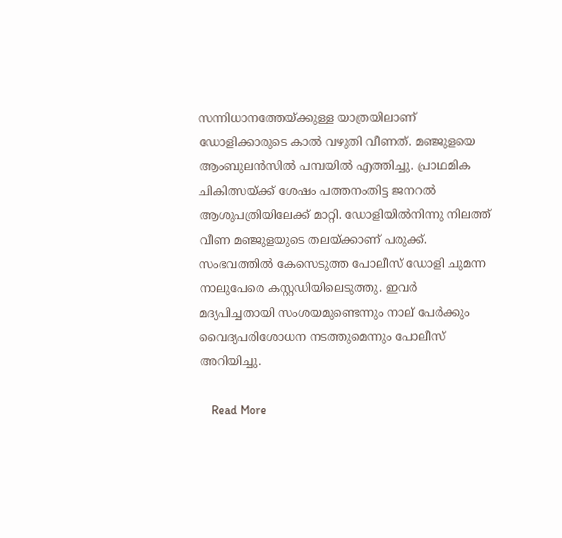സന്നിധാനത്തേയ്ക്കുള്ള യാത്രയിലാണ് ഡോളിക്കാരുടെ കാല്‍ വഴുതി വീണത്. മഞ്ജുളയെ ആംബുലന്‍സില്‍ പമ്പയില്‍ എത്തിച്ചു. പ്രാഥമിക ചികിത്സയ്ക്ക് ശേഷം പത്തനംതിട്ട ജനറല്‍ ആശുപത്രിയിലേക്ക് മാറ്റി. ഡോളിയില്‍നിന്നു നിലത്ത് വീണ മഞ്ജുളയുടെ തലയ്ക്കാണ് പരുക്ക്. സംഭവത്തില്‍ കേസെടുത്ത പോലീസ് ഡോളി ചുമന്ന നാലുപേരെ കസ്റ്റഡിയിലെടുത്തു. ഇവര്‍ മദ്യപിച്ചതായി സംശയമുണ്ടെന്നും നാല് പേര്‍ക്കും വൈദ്യപരിശോധന നടത്തുമെന്നും പോലീസ് അറിയിച്ചു.

    Read More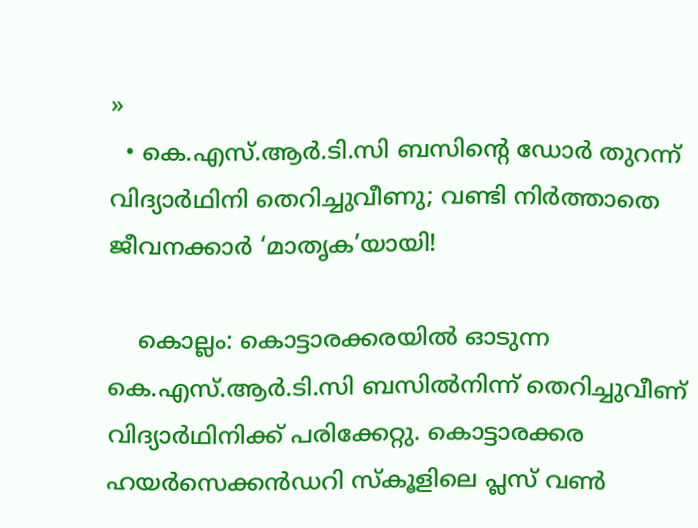»
  • കെ.എസ്.ആര്‍.ടി.സി ബസിന്റെ ഡോര്‍ തുറന്ന് വിദ്യാര്‍ഥിനി തെറിച്ചുവീണു; വണ്ടി നിര്‍ത്താതെ ജീവനക്കാര്‍ ‘മാതൃക’യായി!

    കൊല്ലം: കൊട്ടാരക്കരയില്‍ ഓടുന്ന കെ.എസ്.ആര്‍.ടി.സി ബസില്‍നിന്ന് തെറിച്ചുവീണ് വിദ്യാര്‍ഥിനിക്ക് പരിക്കേറ്റു. കൊട്ടാരക്കര ഹയര്‍സെക്കന്‍ഡറി സ്‌കൂളിലെ പ്ലസ് വണ്‍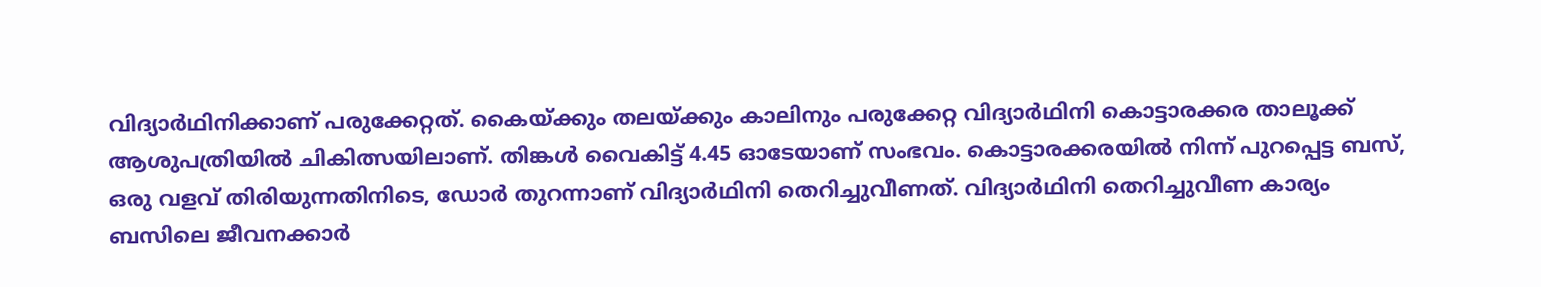വിദ്യാര്‍ഥിനിക്കാണ് പരുക്കേറ്റത്. കൈയ്ക്കും തലയ്ക്കും കാലിനും പരുക്കേറ്റ വിദ്യാര്‍ഥിനി കൊട്ടാരക്കര താലൂക്ക് ആശുപത്രിയില്‍ ചികിത്സയിലാണ്. തിങ്കള്‍ വൈകിട്ട് 4.45 ഓടേയാണ് സംഭവം. കൊട്ടാരക്കരയില്‍ നിന്ന് പുറപ്പെട്ട ബസ്, ഒരു വളവ് തിരിയുന്നതിനിടെ, ഡോര്‍ തുറന്നാണ് വിദ്യാര്‍ഥിനി തെറിച്ചുവീണത്. വിദ്യാര്‍ഥിനി തെറിച്ചുവീണ കാര്യം ബസിലെ ജീവനക്കാര്‍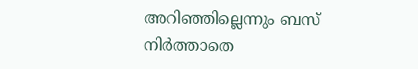അറിഞ്ഞില്ലെന്നും ബസ് നിര്‍ത്താതെ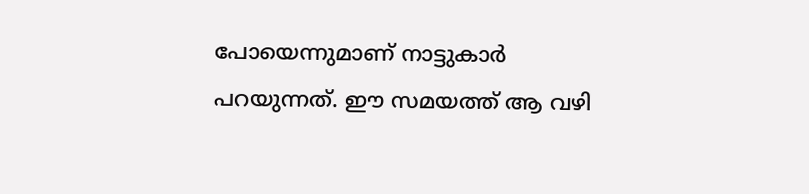പോയെന്നുമാണ് നാട്ടുകാര്‍ പറയുന്നത്. ഈ സമയത്ത് ആ വഴി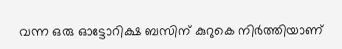വന്ന ഒരു ഓട്ടോറിക്ഷ ബസിന് കുറുകെ നിര്‍ത്തിയാണ്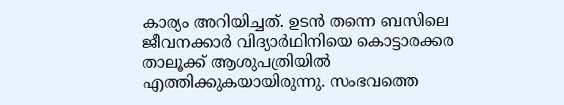കാര്യം അറിയിച്ചത്. ഉടന്‍ തന്നെ ബസിലെ ജീവനക്കാര്‍ വിദ്യാര്‍ഥിനിയെ കൊട്ടാരക്കര താലൂക്ക് ആശുപത്രിയില്‍ എത്തിക്കുകയായിരുന്നു. സംഭവത്തെ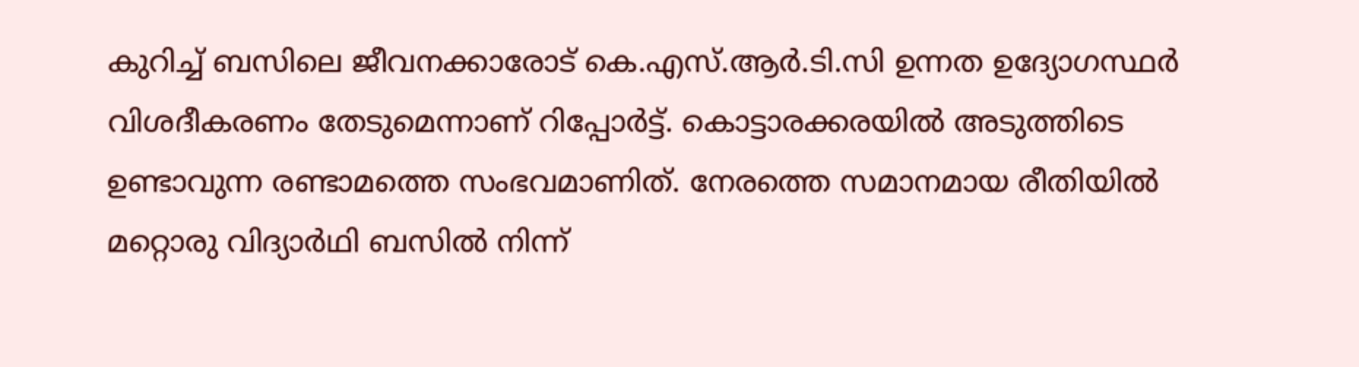കുറിച്ച് ബസിലെ ജീവനക്കാരോട് കെ.എസ്.ആര്‍.ടി.സി ഉന്നത ഉദ്യോഗസ്ഥര്‍ വിശദീകരണം തേടുമെന്നാണ് റിപ്പോര്‍ട്ട്. കൊട്ടാരക്കരയില്‍ അടുത്തിടെ ഉണ്ടാവുന്ന രണ്ടാമത്തെ സംഭവമാണിത്. നേരത്തെ സമാനമായ രീതിയില്‍ മറ്റൊരു വിദ്യാര്‍ഥി ബസില്‍ നിന്ന്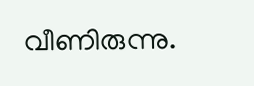വീണിരുന്നു.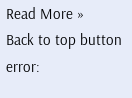Read More »
Back to top button
error: